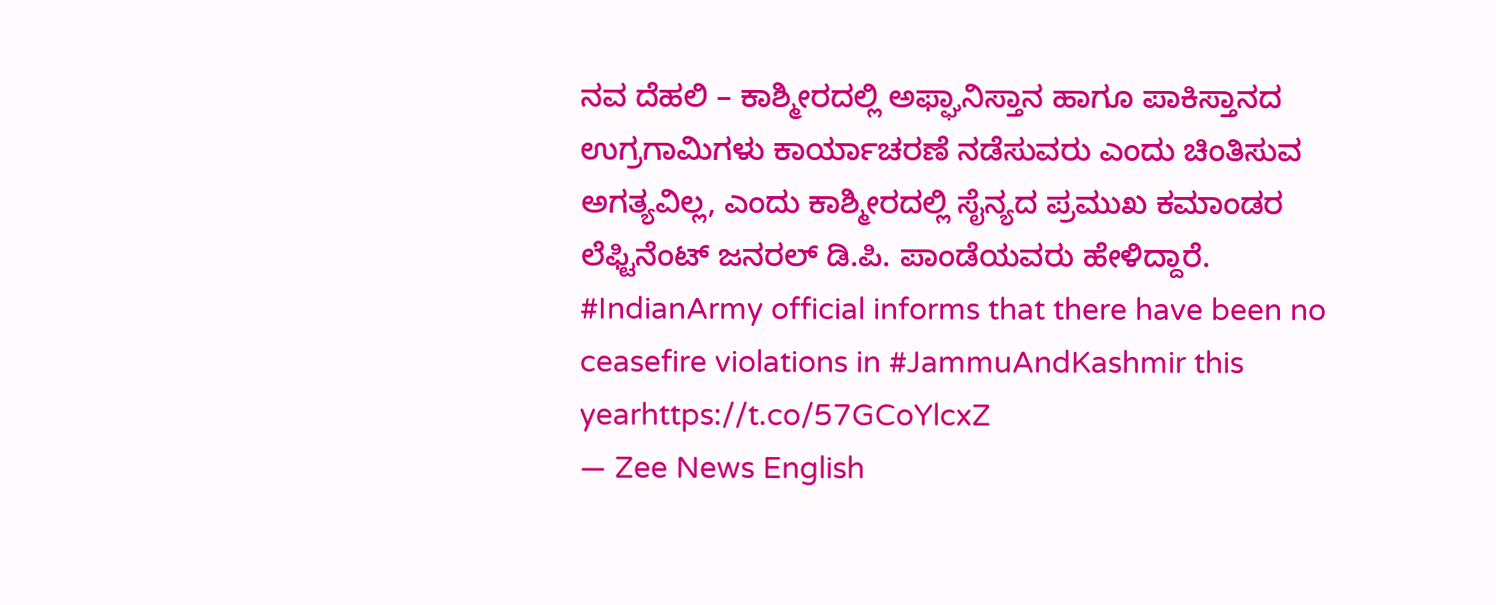ನವ ದೆಹಲಿ – ಕಾಶ್ಮೀರದಲ್ಲಿ ಅಫ್ಘಾನಿಸ್ತಾನ ಹಾಗೂ ಪಾಕಿಸ್ತಾನದ ಉಗ್ರಗಾಮಿಗಳು ಕಾರ್ಯಾಚರಣೆ ನಡೆಸುವರು ಎಂದು ಚಿಂತಿಸುವ ಅಗತ್ಯವಿಲ್ಲ, ಎಂದು ಕಾಶ್ಮೀರದಲ್ಲಿ ಸೈನ್ಯದ ಪ್ರಮುಖ ಕಮಾಂಡರ ಲೆಫ್ಟಿನೆಂಟ್ ಜನರಲ್ ಡಿ.ಪಿ. ಪಾಂಡೆಯವರು ಹೇಳಿದ್ದಾರೆ.
#IndianArmy official informs that there have been no ceasefire violations in #JammuAndKashmir this yearhttps://t.co/57GCoYlcxZ
— Zee News English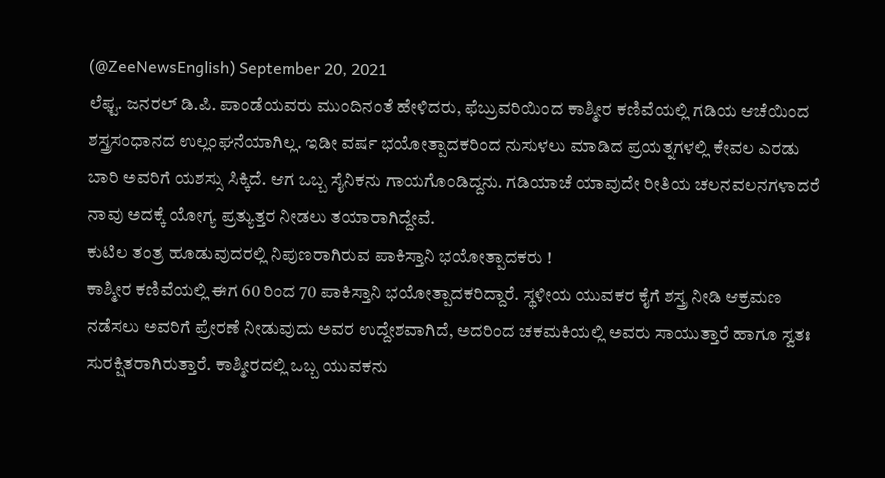(@ZeeNewsEnglish) September 20, 2021
ಲೆಫ್ಟ. ಜನರಲ್ ಡಿ.ಪಿ. ಪಾಂಡೆಯವರು ಮುಂದಿನಂತೆ ಹೇಳಿದರು, ಫೆಬ್ರುವರಿಯಿಂದ ಕಾಶ್ಮೀರ ಕಣಿವೆಯಲ್ಲಿ ಗಡಿಯ ಆಚೆಯಿಂದ ಶಸ್ತ್ರಸಂಧಾನದ ಉಲ್ಲಂಘನೆಯಾಗಿಲ್ಲ. ಇಡೀ ವರ್ಷ ಭಯೋತ್ಪಾದಕರಿಂದ ನುಸುಳಲು ಮಾಡಿದ ಪ್ರಯತ್ನಗಳಲ್ಲಿ ಕೇವಲ ಎರಡು ಬಾರಿ ಅವರಿಗೆ ಯಶಸ್ಸು ಸಿಕ್ಕಿದೆ. ಆಗ ಒಬ್ಬ ಸೈನಿಕನು ಗಾಯಗೊಂಡಿದ್ದನು. ಗಡಿಯಾಚೆ ಯಾವುದೇ ರೀತಿಯ ಚಲನವಲನಗಳಾದರೆ ನಾವು ಅದಕ್ಕೆ ಯೋಗ್ಯ ಪ್ರತ್ಯುತ್ತರ ನೀಡಲು ತಯಾರಾಗಿದ್ದೇವೆ.
ಕುಟಿಲ ತಂತ್ರ ಹೂಡುವುದರಲ್ಲಿ ನಿಪುಣರಾಗಿರುವ ಪಾಕಿಸ್ತಾನಿ ಭಯೋತ್ಪಾದಕರು !
ಕಾಶ್ಮೀರ ಕಣಿವೆಯಲ್ಲಿ ಈಗ 60 ರಿಂದ 70 ಪಾಕಿಸ್ತಾನಿ ಭಯೋತ್ಪಾದಕರಿದ್ದಾರೆ. ಸ್ಥಳೀಯ ಯುವಕರ ಕೈಗೆ ಶಸ್ತ್ರ ನೀಡಿ ಆಕ್ರಮಣ ನಡೆಸಲು ಅವರಿಗೆ ಪ್ರೇರಣೆ ನೀಡುವುದು ಅವರ ಉದ್ದೇಶವಾಗಿದೆ, ಅದರಿಂದ ಚಕಮಕಿಯಲ್ಲಿ ಅವರು ಸಾಯುತ್ತಾರೆ ಹಾಗೂ ಸ್ವತಃ ಸುರಕ್ಷಿತರಾಗಿರುತ್ತಾರೆ. ಕಾಶ್ಮೀರದಲ್ಲಿ ಒಬ್ಬ ಯುವಕನು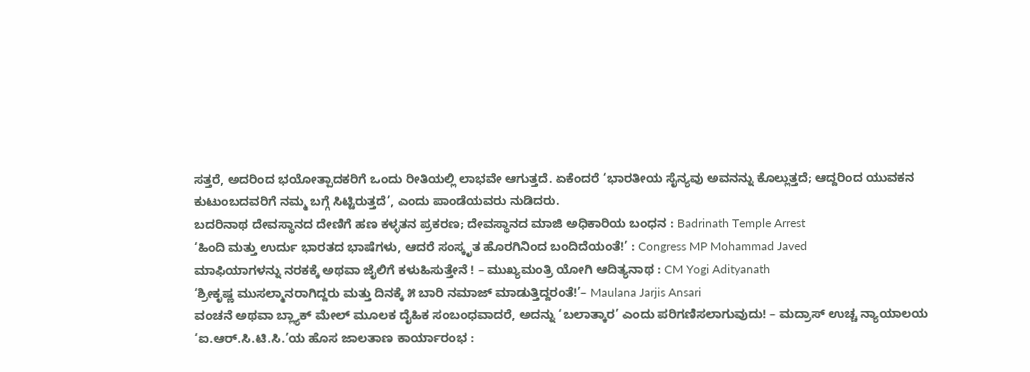ಸತ್ತರೆ, ಅದರಿಂದ ಭಯೋತ್ಪಾದಕರಿಗೆ ಒಂದು ರೀತಿಯಲ್ಲಿ ಲಾಭವೇ ಆಗುತ್ತದೆ. ಏಕೆಂದರೆ ‘ಭಾರತೀಯ ಸೈನ್ಯವು ಅವನನ್ನು ಕೊಲ್ಲುತ್ತದೆ; ಆದ್ದರಿಂದ ಯುವಕನ ಕುಟುಂಬದವರಿಗೆ ನಮ್ಮ ಬಗ್ಗೆ ಸಿಟ್ಟಿರುತ್ತದೆ’, ಎಂದು ಪಾಂಡೆಯವರು ನುಡಿದರು.
ಬದರಿನಾಥ ದೇವಸ್ಥಾನದ ದೇಣಿಗೆ ಹಣ ಕಳ್ಳತನ ಪ್ರಕರಣ; ದೇವಸ್ಥಾನದ ಮಾಜಿ ಅಧಿಕಾರಿಯ ಬಂಧನ : Badrinath Temple Arrest
‘ಹಿಂದಿ ಮತ್ತು ಉರ್ದು ಭಾರತದ ಭಾಷೆಗಳು, ಆದರೆ ಸಂಸ್ಕೃತ ಹೊರಗಿನಿಂದ ಬಂದಿದೆಯಂತೆ!’ : Congress MP Mohammad Javed
ಮಾಫಿಯಾಗಳನ್ನು ನರಕಕ್ಕೆ ಅಥವಾ ಜೈಲಿಗೆ ಕಳುಹಿಸುತ್ತೇನೆ ! – ಮುಖ್ಯಮಂತ್ರಿ ಯೋಗಿ ಆದಿತ್ಯನಾಥ : CM Yogi Adityanath
‘ಶ್ರೀಕೃಷ್ಣ ಮುಸಲ್ಮಾನರಾಗಿದ್ದರು ಮತ್ತು ದಿನಕ್ಕೆ ೫ ಬಾರಿ ನಮಾಜ್ ಮಾಡುತ್ತಿದ್ದರಂತೆ!’– Maulana Jarjis Ansari
ವಂಚನೆ ಅಥವಾ ಬ್ಲ್ಯಾಕ್ ಮೇಲ್ ಮೂಲಕ ದೈಹಿಕ ಸಂಬಂಧವಾದರೆ, ಅದನ್ನು ‘ಬಲಾತ್ಕಾರ’ ಎಂದು ಪರಿಗಣಿಸಲಾಗುವುದು! – ಮದ್ರಾಸ್ ಉಚ್ಚ ನ್ಯಾಯಾಲಯ
‘ಐ.ಆರ್.ಸಿ.ಟಿ.ಸಿ.’ಯ ಹೊಸ ಜಾಲತಾಣ ಕಾರ್ಯಾರಂಭ :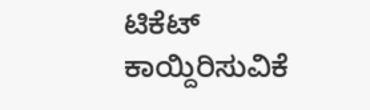ಟಿಕೆಟ್ ಕಾಯ್ದಿರಿಸುವಿಕೆ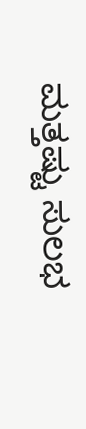ಮತ್ತಷ್ಟು ಸುಲಭ